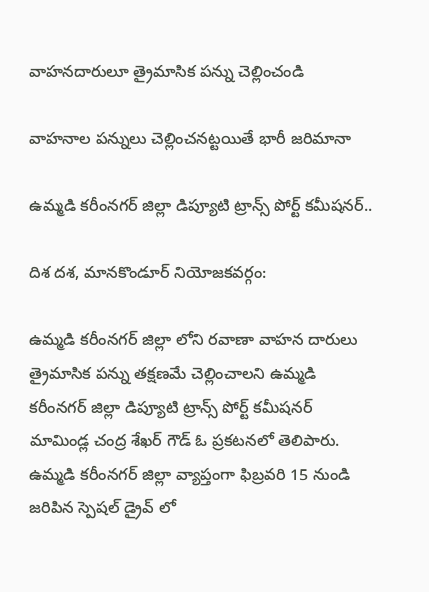వాహనదారులూ త్రైమాసిక పన్ను చెల్లించండి

వాహనాల పన్నులు చెల్లించనట్టయితే భారీ జరిమానా

ఉమ్మడి కరీంనగర్ జిల్లా డిప్యూటి ట్రాన్స్ పోర్ట్ కమీషనర్..

దిశ దశ, మానకొండూర్ నియోజకవర్గం:

ఉమ్మడి కరీంనగర్ జిల్లా లోని రవాణా వాహన దారులు త్రైమాసిక పన్ను తక్షణమే చెల్లించాలని ఉమ్మడి కరీంనగర్ జిల్లా డిప్యూటి ట్రాన్స్ పోర్ట్ కమీషనర్ మామిండ్ల చంద్ర శేఖర్ గౌడ్ ఓ ప్రకటనలో తెలిపారు. ఉమ్మడి కరీంనగర్ జిల్లా వ్యాప్తంగా ఫిబ్రవరి 15 నుండి జరిపిన స్పెషల్ డ్రైవ్ లో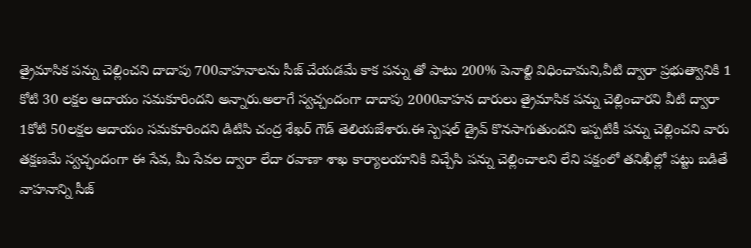త్రైమాసిక పన్ను చెల్లించని దాదాపు 700వాహనాలను సీజ్ చేయడమే కాక పన్ను తో పాటు 200% పెనాల్టి విధించామని,వీటి ద్వారా ప్రభుత్వానికి 1 కోటి 30 లక్షల ఆదాయం సమకూరిందని అన్నారు.అలాగే స్వచ్చందంగా దాదాపు 2000వాహన దారులు త్రైమాసిక పన్ను చెల్లించారని వీటి ద్వారా 1కోటి 50లక్షల ఆదాయం సమకూరిందని డిటిసి చంద్ర శేఖర్ గౌడ్ తెలియజేశారు.ఈ స్పెషల్ డ్రైవ్ కొనసాగుతుందని ఇప్పటికీ పన్ను చెల్లించని వారు తక్షణమే స్వచ్ఛందంగా ఈ సేవ, మీ సేవల ద్వారా లేదా రవాణా శాఖ కార్యాలయానికి విచ్చేసి పన్ను చెల్లించాలని లేని పక్షంలో తనిఖీల్లో పట్టు బడితే వాహనాన్ని సీజ్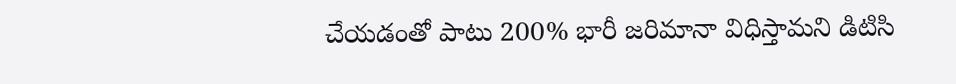చేయడంతో పాటు 200% భారీ జరిమానా విధిస్తామని డిటిసి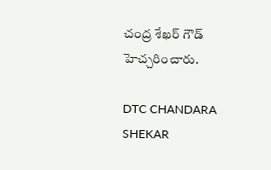చంద్ర శేఖర్ గౌడ్ హెచ్చరించారు.

DTC CHANDARA SHEKAR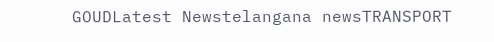GOUDLatest Newstelangana newsTRANSPORT